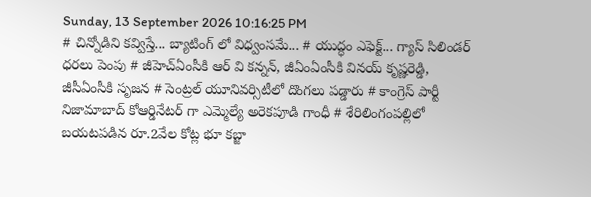Sunday, 13 September 2026 10:16:25 PM
# చిన్నోడిని కవ్విస్తే... బ్యాటింగ్ లో విధ్వంసమే... # యుద్ధం ఎఫెక్ట్... గ్యాస్ సిలిండర్ ధరలు పెంపు # జీహెచ్ఏంసీకి ఆర్ వి కన్నన్, జీఏంఏంసీకి వినయ్ కృష్ణరెడ్డి, జీసీఏంసీకి సృజన # సెంట్రల్ యూనివర్సిటీలో దొంగలు పడ్డారు # కాంగ్రెస్ పార్టీ నిజామాబాద్ కోఆర్డినేటర్ గా ఎమ్మెల్యే అరెకపూడి గాంధీ # శేరిలింగంపల్లిలో బయటపడిన రూ.2వేల కోట్ల భూ కబ్జా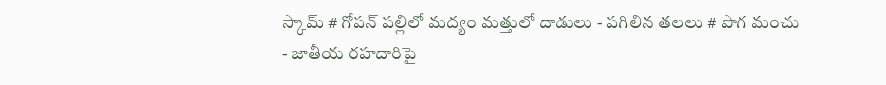స్కామ్ # గోపన్ పల్లిలో మద్యం మత్తులో దాడులు - పగిలిన తలలు # పొగ మంచు - జాతీయ రహదారిపై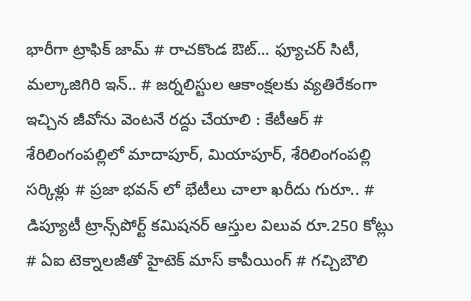భారీగా ట్రాఫిక్ జామ్ # రాచకొండ ఔట్... ఫ్యూచర్ సిటీ, మల్కాజిగిరి ఇన్.. # జర్నలిస్టుల ఆకాంక్షలకు వ్యతిరేకంగా ఇచ్చిన జీవోను వెంటనే రద్దు చేయాలి : కేటీఆర్ # శేరిలింగంపల్లిలో మాదాపూర్, మియాపూర్, శేరిలింగంపల్లి సర్కిళ్లు # ప్రజా భవన్ లో భేటీలు చాలా ఖరీదు గురూ.. # డిప్యూటీ ట్రాన్స్‌పోర్ట్ కమిషనర్ ఆస్తుల విలువ రూ.250 కోట్లు # ఏఐ టెక్నాలజీతో హైటెక్ మాస్ కాపీయింగ్ # గచ్చిబౌలి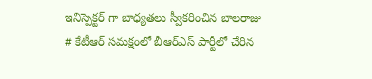ఇనిస్పెక్టర్ గా బాధ్యతలు స్వీకరించిన బాలరాజు # కేటీఆర్ సమక్షంలో బీఆర్ఎస్ పార్టీలో చేరిన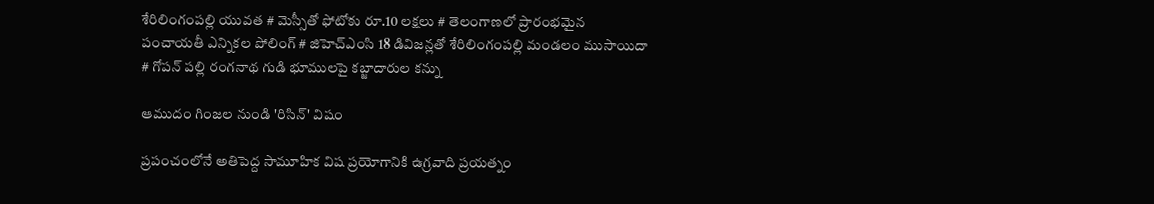శేరిలింగంపల్లి యువత # మెస్సీతో ఫోటోకు రూ.10 లక్షలు # తెలంగాణలో ప్రారంభమైన పంచాయతీ ఎన్నికల పోలింగ్‌ # జిహెచ్ఎంసి 18 డివిజన్లతో శేరిలింగంపల్లి మండలం ముసాయిదా # గోపన్ పల్లి రంగనాథ గుడి భూములపై కబ్జాదారుల కన్ను

ఆముదం గింజల నుండి 'రిసిన్' విషం

ప్రపంచంలోనే అతిపెద్ద సామూహిక విష ప్రయోగానికి ఉగ్రవాది ప్రయత్నం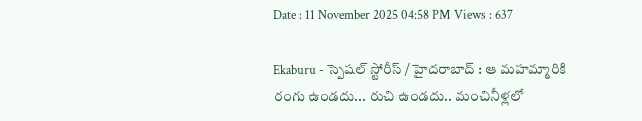Date : 11 November 2025 04:58 PM Views : 637

Ekaburu - స్పెషల్ స్టోరీస్ / హైదరాబాద్ : ఆ మహమ్మారికి రంగు ఉండదు... రుచి ఉండదు.. మంచినీళ్లలో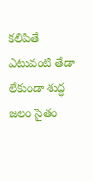కలిపితే ఎటువంటి తేడా లేకుండా శుద్ధ జలం సైతం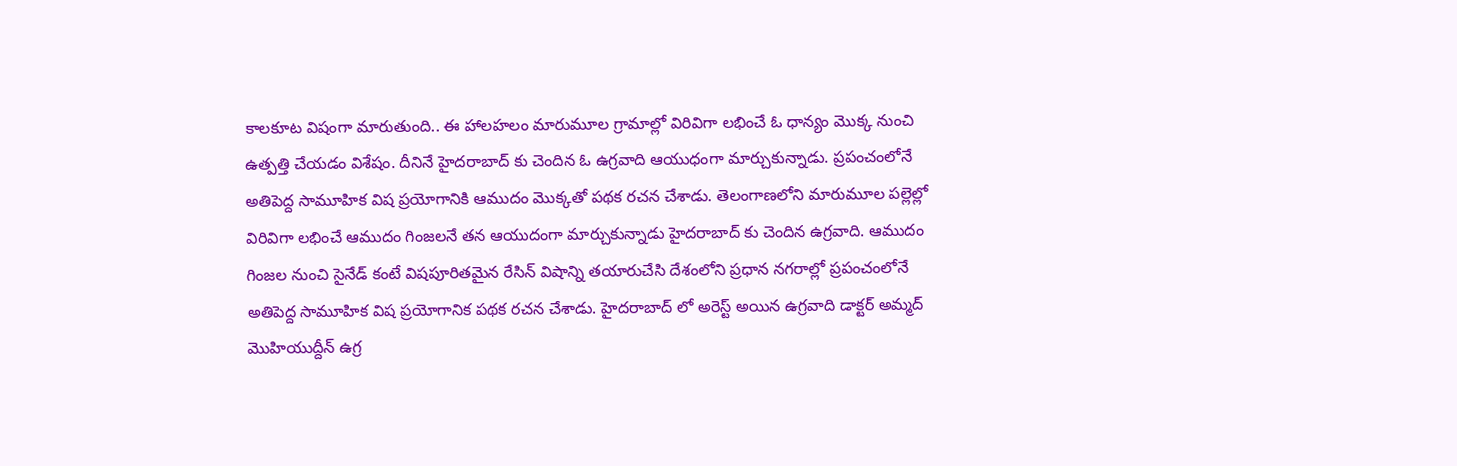కాలకూట విషంగా మారుతుంది.. ఈ హాలహలం మారుమూల గ్రామాల్లో విరివిగా లభించే ఓ ధాన్యం మొక్క నుంచి ఉత్పత్తి చేయడం విశేషం. దీనినే హైదరాబాద్ కు చెందిన ఓ ఉగ్రవాది ఆయుధంగా మార్చుకున్నాడు. ప్రపంచంలోనే అతిపెద్ద సామూహిక విష ప్రయోగానికి ఆముదం మొక్కతో పథక రచన చేశాడు. తెలంగాణలోని మారుమూల పల్లెల్లో విరివిగా లభించే ఆముదం గింజలనే తన ఆయుదంగా మార్చుకున్నాడు హైదరాబాద్ కు చెందిన ఉగ్రవాది. ఆముదం గింజల నుంచి సైనేడ్ కంటే విషపూరితమైన రేసిన్ విషాన్ని తయారుచేసి దేశంలోని ప్రధాన నగరాల్లో ప్రపంచంలోనే అతిపెద్ద సామూహిక విష ప్రయోగానిక పథక రచన చేశాడు. హైదరాబాద్ లో అరెస్ట్ అయిన ఉగ్రవాది డాక్టర్ అమ్మద్ మొహియుద్దీన్ ఉగ్ర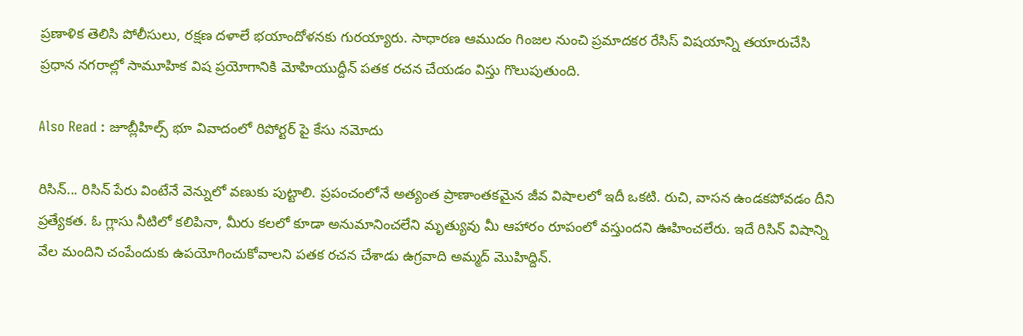ప్రణాళిక తెలిసి పోలీసులు, రక్షణ దళాలే భయాందోళనకు గురయ్యారు. సాధారణ ఆముదం గింజల నుంచి ప్రమాదకర రేసిస్ విషయాన్ని తయారుచేసి ప్రధాన నగరాల్లో సామూహిక విష ప్రయోగానికి మోహియుద్దీన్ పతక రచన చేయడం విస్తు గొలుపుతుంది.

Also Read : జూబ్లీహిల్స్ భూ వివాదంలో రిపోర్టర్ పై కేసు నమోదు

రిసిన్... రిసిన్ పేరు వింటేనే వెన్నులో వణుకు పుట్టాలి. ప్రపంచంలోనే అత్యంత ప్రాణాంతకమైన జీవ విషాలలో ఇదీ ఒకటి. రుచి, వాసన ఉండకపోవడం దీని ప్రత్యేకత. ఓ గ్లాసు నీటిలో కలిపినా, మీరు కలలో కూడా అనుమానించలేని మృత్యువు మీ ఆహారం రూపంలో వస్తుందని ఊహించలేరు. ఇదే రిసిన్ విషాన్ని వేల మందిని చంపేందుకు ఉపయోగించుకోవాలని పతక రచన చేశాడు ఉగ్రవాది అమ్మద్ మొహిద్దిన్.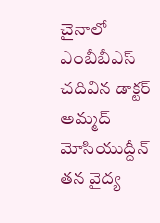చైనాలో ఎంబీబీఎస్ చదివిన డాక్టర్ అమ్మద్ మోసియుద్దీన్ తన వైద్య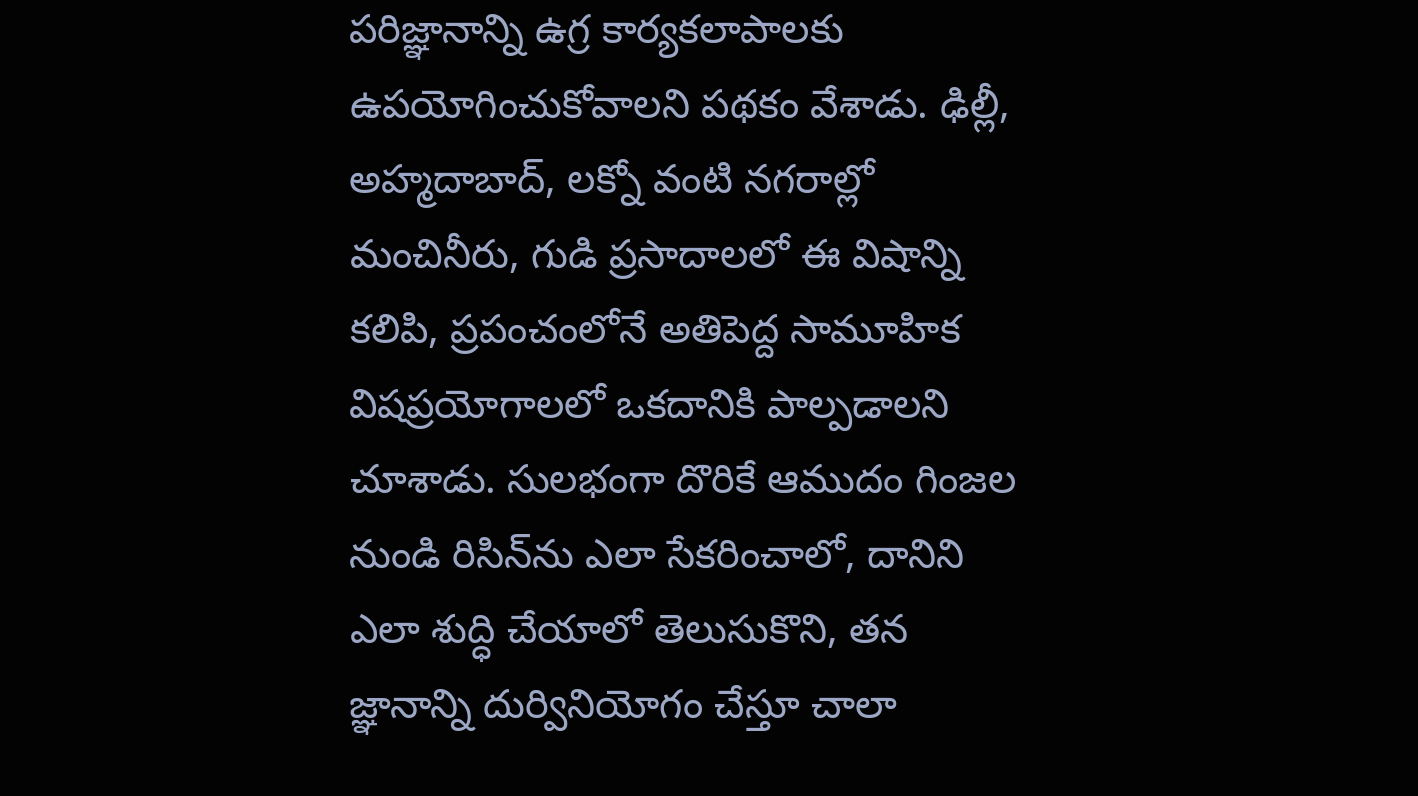పరిజ్ఞానాన్ని ఉగ్ర కార్యకలాపాలకు ఉపయోగించుకోవాలని పథకం వేశాడు. ఢిల్లీ, అహ్మదాబాద్, లక్నో వంటి నగరాల్లో మంచినీరు, గుడి ప్రసాదాలలో ఈ విషాన్ని కలిపి, ప్రపంచంలోనే అతిపెద్ద సామూహిక విషప్రయోగాలలో ఒకదానికి పాల్పడాలని చూశాడు. సులభంగా దొరికే ఆముదం గింజల నుండి రిసిన్‌ను ఎలా సేకరించాలో, దానిని ఎలా శుద్ధి చేయాలో తెలుసుకొని, తన జ్ఞానాన్ని దుర్వినియోగం చేస్తూ చాలా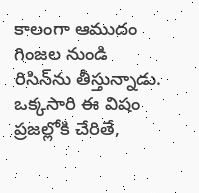కాలంగా ఆముదం గింజల నుండి రిసిన్‌ను తీస్తున్నాడు. ఒక్కసారి ఈ విషం ప్రజల్లోకి చేరితే,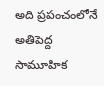అది ప్రపంచంలోనే అతిపెద్ద సామూహిక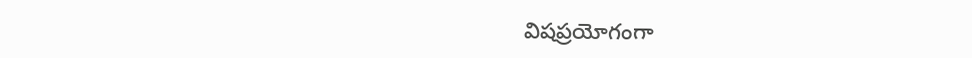విషప్రయోగంగా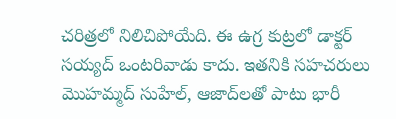చరిత్రలో నిలిచిపోయేది. ఈ ఉగ్ర కుట్రలో డాక్టర్ సయ్యద్ ఒంటరివాడు కాదు. ఇతనికి సహచరులు మొహమ్మద్ సుహేల్, ఆజాద్‌లతో పాటు భారీ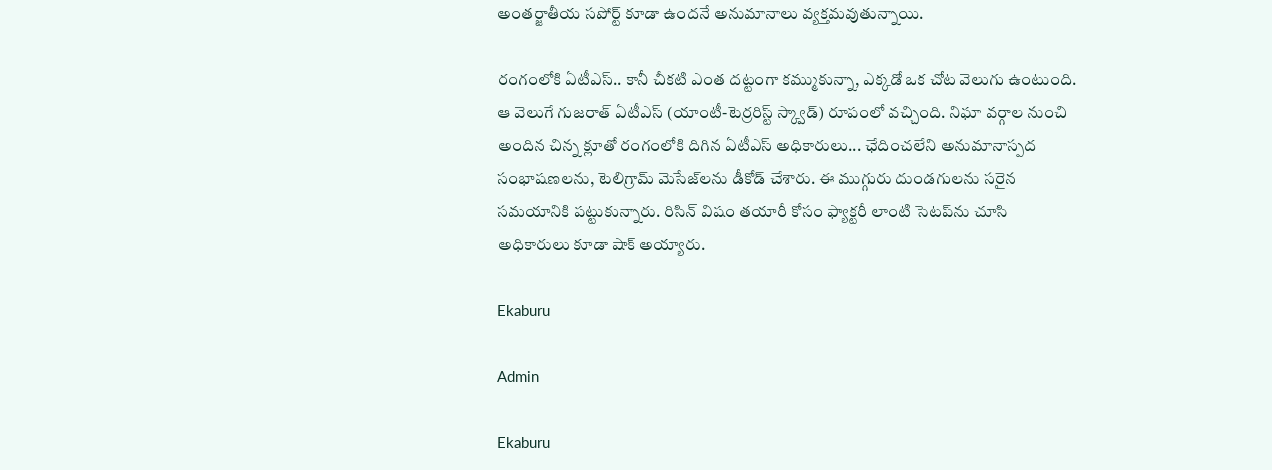అంతర్జాతీయ సపోర్ట్ కూడా ఉందనే అనుమానాలు వ్యక్తమవుతున్నాయి.

రంగంలోకి ఏటీఎస్.. కానీ చీకటి ఎంత దట్టంగా కమ్ముకున్నా, ఎక్కడో ఒక చోట వెలుగు ఉంటుంది. ఆ వెలుగే గుజరాత్ ఏటీఎస్ (యాంటీ-టెర్రరిస్ట్ స్క్వాడ్) రూపంలో వచ్చింది. నిఘా వర్గాల నుంచి అందిన చిన్న క్లూతో రంగంలోకి దిగిన ఏటీఎస్ అధికారులు... ఛేదించలేని అనుమానాస్పద సంభాషణలను, టెలిగ్రామ్ మెసేజ్‌లను డీకోడ్ చేశారు. ఈ ముగ్గురు దుండగులను సరైన సమయానికి పట్టుకున్నారు. రిసిన్ విషం తయారీ కోసం ఫ్యాక్టరీ లాంటి సెటప్‌ను చూసి అధికారులు కూడా షాక్ అయ్యారు.

Ekaburu

Admin

Ekaburu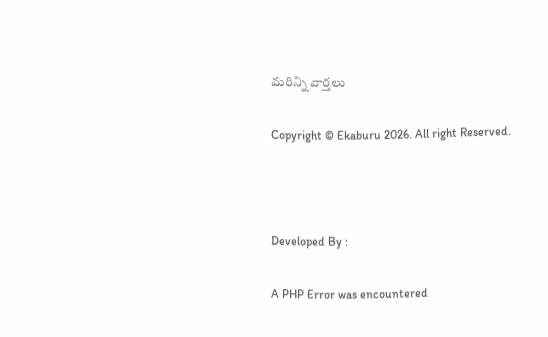మరిన్ని వార్తలు

Copyright © Ekaburu 2026. All right Reserved.



Developed By :

A PHP Error was encountered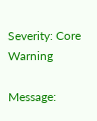Severity: Core Warning

Message: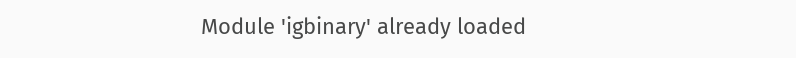Module 'igbinary' already loaded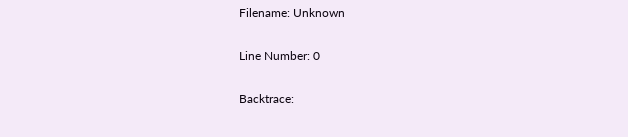Filename: Unknown

Line Number: 0

Backtrace: